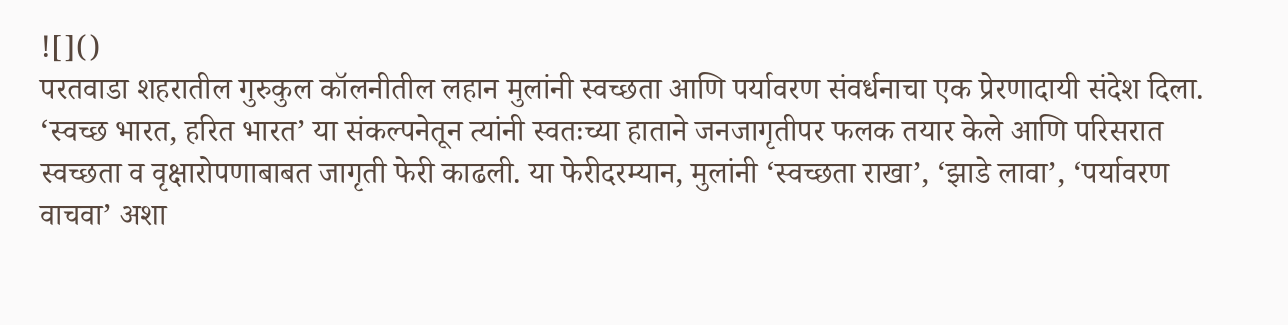![]()
परतवाडा शहरातील गुरुकुल कॉलनीतील लहान मुलांनी स्वच्छता आणि पर्यावरण संवर्धनाचा एक प्रेरणादायी संदेश दिला. ‘स्वच्छ भारत, हरित भारत’ या संकल्पनेतून त्यांनी स्वतःच्या हाताने जनजागृतीपर फलक तयार केले आणि परिसरात स्वच्छता व वृक्षारोपणाबाबत जागृती फेरी काढली. या फेरीदरम्यान, मुलांनी ‘स्वच्छता राखा’, ‘झाडे लावा’, ‘पर्यावरण वाचवा’ अशा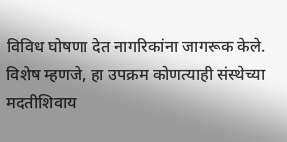विविध घोषणा देत नागरिकांना जागरूक केले. विशेष म्हणजे, हा उपक्रम कोणत्याही संस्थेच्या मदतीशिवाय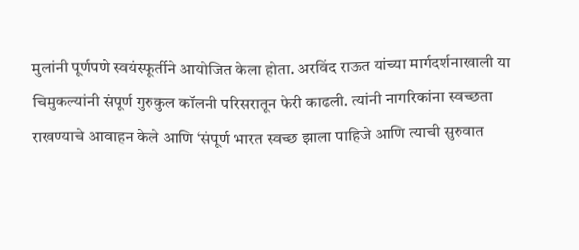मुलांनी पूर्णपणे स्वयंस्फूर्तीने आयोजित केला होता. अरविंद राऊत यांच्या मार्गदर्शनाखाली या चिमुकल्यांनी संपूर्ण गुरुकुल कॉलनी परिसरातून फेरी काढली. त्यांनी नागरिकांना स्वच्छता राखण्याचे आवाहन केले आणि ‘संपूर्ण भारत स्वच्छ झाला पाहिजे आणि त्याची सुरुवात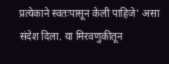प्रत्येकाने स्वतःपासून केली पाहिजे’ असा संदेश दिला. या मिरवणुकीतून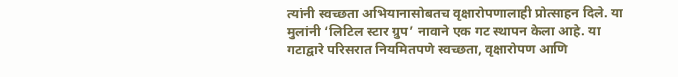त्यांनी स्वच्छता अभियानासोबतच वृक्षारोपणालाही प्रोत्साहन दिले. या मुलांनी ‘लिटिल स्टार ग्रुप’ नावाने एक गट स्थापन केला आहे. या गटाद्वारे परिसरात नियमितपणे स्वच्छता, वृक्षारोपण आणि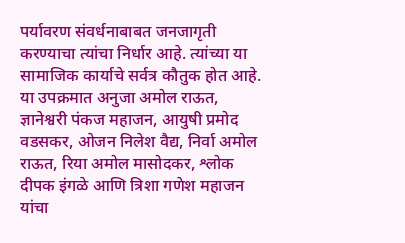पर्यावरण संवर्धनाबाबत जनजागृती करण्याचा त्यांचा निर्धार आहे. त्यांच्या या सामाजिक कार्याचे सर्वत्र कौतुक होत आहे. या उपक्रमात अनुजा अमोल राऊत, ज्ञानेश्वरी पंकज महाजन, आयुषी प्रमोद वडसकर, ओजन निलेश वैद्य, निर्वा अमोल राऊत, रिया अमोल मासोदकर, श्लोक दीपक इंगळे आणि त्रिशा गणेश महाजन यांचा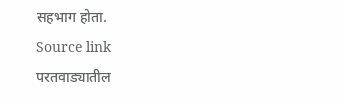सहभाग होता.
Source link
परतवाड्यातील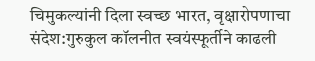चिमुकल्यांनी दिला स्वच्छ भारत, वृक्षारोपणाचा संदेश:गुरुकुल कॉलनीत स्वयंस्फूर्तीने काढली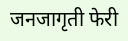जनजागृती फेरी